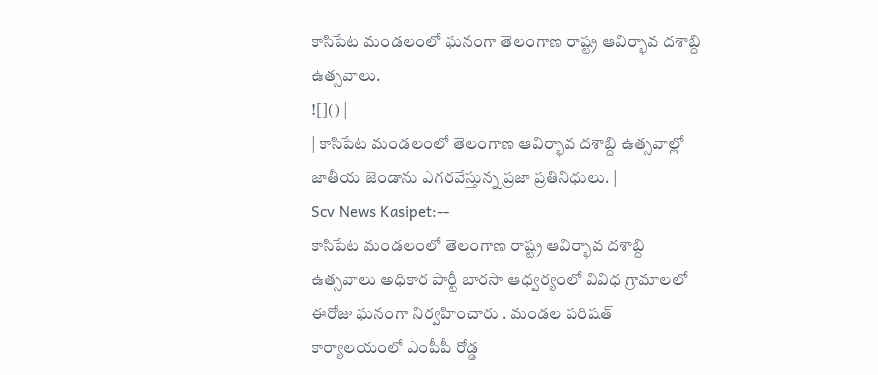కాసిపేట మండలంలో ఘనంగా తెలంగాణ రాష్ట్ర ఆవిర్భావ దశాబ్ది ఉత్సవాలు.
![]() |
| కాసిపేట మండలంలో తెలంగాణ ఆవిర్భావ దశాబ్ది ఉత్సవాల్లో జాతీయ జెండాను ఎగరవేస్తున్న ప్రజా ప్రతినిధులు. |
Scv News Kasipet:--
కాసిపేట మండలంలో తెలంగాణ రాష్ట్ర ఆవిర్భావ దశాబ్ది ఉత్సవాలు అధికార పార్టీ బారసా ఆధ్వర్యంలో వివిధ గ్రామాలలో ఈరోజు ఘనంగా నిర్వహించారు . మండల పరిషత్ కార్యాలయంలో ఎంపీపీ రోడ్డ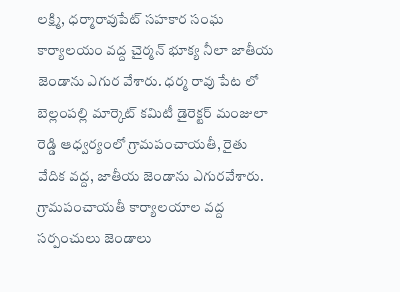లక్ష్మి, ధర్మారావుపేట్ సహకార సంఘ కార్యాలయం వద్ద చైర్మన్ భూక్య నీలా జాతీయ జెండాను ఎగుర వేశారు. ధర్మ రావు పేట లో బెల్లంపల్లి మార్కెట్ కమిటీ డైరెక్టర్ మంజులా రెడ్డి ఆధ్వర్యంలో గ్రామపంచాయతీ, రైతు వేదిక వద్ద, జాతీయ జెండాను ఎగురవేశారు. గ్రామపంచాయతీ కార్యాలయాల వద్ద సర్పంచులు జెండాలు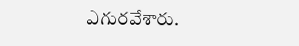ఎగురవేశారు.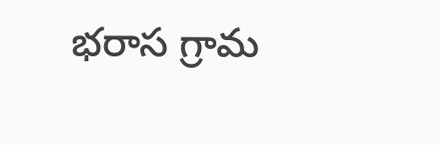భరాస గ్రామ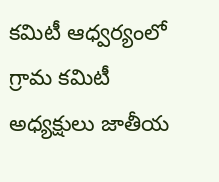కమిటీ ఆధ్వర్యంలో గ్రామ కమిటీ అధ్యక్షులు జాతీయ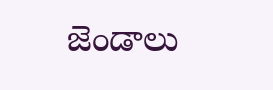జెండాలు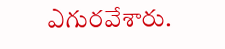ఎగురవేశారు.